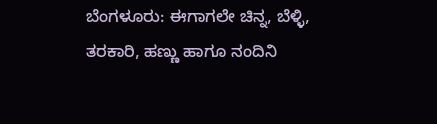ಬೆಂಗಳೂರು: ಈಗಾಗಲೇ ಚಿನ್ನ, ಬೆಳ್ಳಿ, ತರಕಾರಿ, ಹಣ್ಣು ಹಾಗೂ ನಂದಿನಿ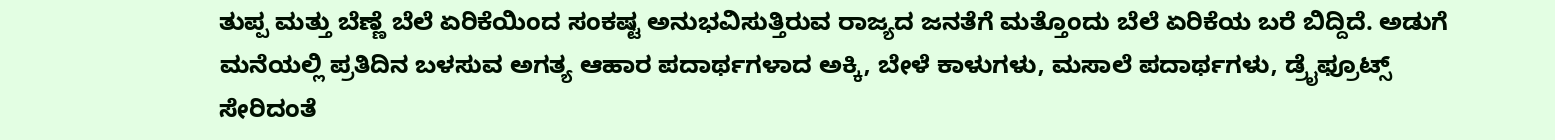ತುಪ್ಪ ಮತ್ತು ಬೆಣ್ಣೆ ಬೆಲೆ ಏರಿಕೆಯಿಂದ ಸಂಕಷ್ಟ ಅನುಭವಿಸುತ್ತಿರುವ ರಾಜ್ಯದ ಜನತೆಗೆ ಮತ್ತೊಂದು ಬೆಲೆ ಏರಿಕೆಯ ಬರೆ ಬಿದ್ದಿದೆ. ಅಡುಗೆ ಮನೆಯಲ್ಲಿ ಪ್ರತಿದಿನ ಬಳಸುವ ಅಗತ್ಯ ಆಹಾರ ಪದಾರ್ಥಗಳಾದ ಅಕ್ಕಿ, ಬೇಳೆ ಕಾಳುಗಳು, ಮಸಾಲೆ ಪದಾರ್ಥಗಳು, ಡ್ರೈಫ್ರೂಟ್ಸ್ ಸೇರಿದಂತೆ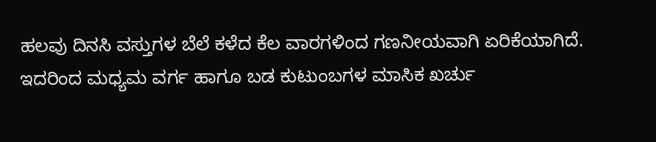ಹಲವು ದಿನಸಿ ವಸ್ತುಗಳ ಬೆಲೆ ಕಳೆದ ಕೆಲ ವಾರಗಳಿಂದ ಗಣನೀಯವಾಗಿ ಏರಿಕೆಯಾಗಿದೆ. ಇದರಿಂದ ಮಧ್ಯಮ ವರ್ಗ ಹಾಗೂ ಬಡ ಕುಟುಂಬಗಳ ಮಾಸಿಕ ಖರ್ಚು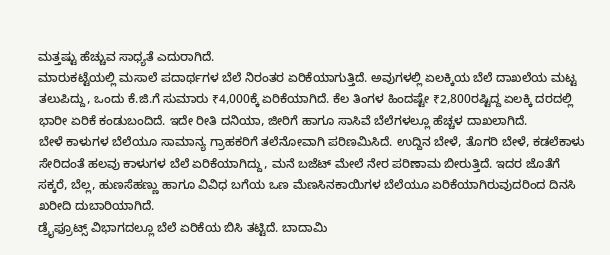ಮತ್ತಷ್ಟು ಹೆಚ್ಚುವ ಸಾಧ್ಯತೆ ಎದುರಾಗಿದೆ.
ಮಾರುಕಟ್ಟೆಯಲ್ಲಿ ಮಸಾಲೆ ಪದಾರ್ಥಗಳ ಬೆಲೆ ನಿರಂತರ ಏರಿಕೆಯಾಗುತ್ತಿದೆ. ಅವುಗಳಲ್ಲಿ ಏಲಕ್ಕಿಯ ಬೆಲೆ ದಾಖಲೆಯ ಮಟ್ಟ ತಲುಪಿದ್ದು, ಒಂದು ಕೆ.ಜಿ.ಗೆ ಸುಮಾರು ₹4,000ಕ್ಕೆ ಏರಿಕೆಯಾಗಿದೆ. ಕೆಲ ತಿಂಗಳ ಹಿಂದಷ್ಟೇ ₹2,800ರಷ್ಟಿದ್ದ ಏಲಕ್ಕಿ ದರದಲ್ಲಿ ಭಾರೀ ಏರಿಕೆ ಕಂಡುಬಂದಿದೆ. ಇದೇ ರೀತಿ ದನಿಯಾ, ಜೀರಿಗೆ ಹಾಗೂ ಸಾಸಿವೆ ಬೆಲೆಗಳಲ್ಲೂ ಹೆಚ್ಚಳ ದಾಖಲಾಗಿದೆ.
ಬೇಳೆ ಕಾಳುಗಳ ಬೆಲೆಯೂ ಸಾಮಾನ್ಯ ಗ್ರಾಹಕರಿಗೆ ತಲೆನೋವಾಗಿ ಪರಿಣಮಿಸಿದೆ. ಉದ್ದಿನ ಬೇಳೆ, ತೊಗರಿ ಬೇಳೆ, ಕಡಲೆಕಾಳು ಸೇರಿದಂತೆ ಹಲವು ಕಾಳುಗಳ ಬೆಲೆ ಏರಿಕೆಯಾಗಿದ್ದು, ಮನೆ ಬಜೆಟ್ ಮೇಲೆ ನೇರ ಪರಿಣಾಮ ಬೀರುತ್ತಿದೆ. ಇದರ ಜೊತೆಗೆ ಸಕ್ಕರೆ, ಬೆಲ್ಲ, ಹುಣಸೆಹಣ್ಣು ಹಾಗೂ ವಿವಿಧ ಬಗೆಯ ಒಣ ಮೆಣಸಿನಕಾಯಿಗಳ ಬೆಲೆಯೂ ಏರಿಕೆಯಾಗಿರುವುದರಿಂದ ದಿನಸಿ ಖರೀದಿ ದುಬಾರಿಯಾಗಿದೆ.
ಡ್ರೈಫ್ರೂಟ್ಸ್ ವಿಭಾಗದಲ್ಲೂ ಬೆಲೆ ಏರಿಕೆಯ ಬಿಸಿ ತಟ್ಟಿದೆ. ಬಾದಾಮಿ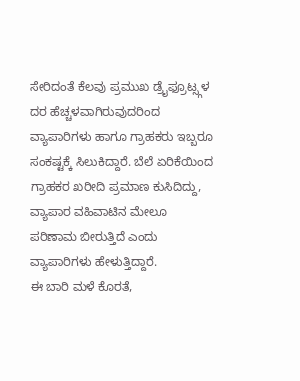ಸೇರಿದಂತೆ ಕೆಲವು ಪ್ರಮುಖ ಡ್ರೈಫ್ರೂಟ್ಸ್ಗಳ ದರ ಹೆಚ್ಚಳವಾಗಿರುವುದರಿಂದ ವ್ಯಾಪಾರಿಗಳು ಹಾಗೂ ಗ್ರಾಹಕರು ಇಬ್ಬರೂ ಸಂಕಷ್ಟಕ್ಕೆ ಸಿಲುಕಿದ್ದಾರೆ. ಬೆಲೆ ಏರಿಕೆಯಿಂದ ಗ್ರಾಹಕರ ಖರೀದಿ ಪ್ರಮಾಣ ಕುಸಿದಿದ್ದು, ವ್ಯಾಪಾರ ವಹಿವಾಟಿನ ಮೇಲೂ ಪರಿಣಾಮ ಬೀರುತ್ತಿದೆ ಎಂದು ವ್ಯಾಪಾರಿಗಳು ಹೇಳುತ್ತಿದ್ದಾರೆ.
ಈ ಬಾರಿ ಮಳೆ ಕೊರತೆ,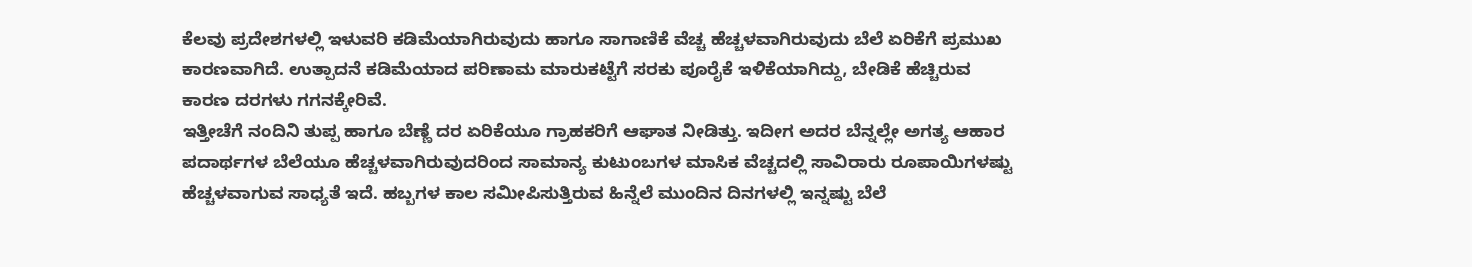ಕೆಲವು ಪ್ರದೇಶಗಳಲ್ಲಿ ಇಳುವರಿ ಕಡಿಮೆಯಾಗಿರುವುದು ಹಾಗೂ ಸಾಗಾಣಿಕೆ ವೆಚ್ಚ ಹೆಚ್ಚಳವಾಗಿರುವುದು ಬೆಲೆ ಏರಿಕೆಗೆ ಪ್ರಮುಖ ಕಾರಣವಾಗಿದೆ. ಉತ್ಪಾದನೆ ಕಡಿಮೆಯಾದ ಪರಿಣಾಮ ಮಾರುಕಟ್ಟೆಗೆ ಸರಕು ಪೂರೈಕೆ ಇಳಿಕೆಯಾಗಿದ್ದು, ಬೇಡಿಕೆ ಹೆಚ್ಚಿರುವ ಕಾರಣ ದರಗಳು ಗಗನಕ್ಕೇರಿವೆ.
ಇತ್ತೀಚೆಗೆ ನಂದಿನಿ ತುಪ್ಪ ಹಾಗೂ ಬೆಣ್ಣೆ ದರ ಏರಿಕೆಯೂ ಗ್ರಾಹಕರಿಗೆ ಆಘಾತ ನೀಡಿತ್ತು. ಇದೀಗ ಅದರ ಬೆನ್ನಲ್ಲೇ ಅಗತ್ಯ ಆಹಾರ ಪದಾರ್ಥಗಳ ಬೆಲೆಯೂ ಹೆಚ್ಚಳವಾಗಿರುವುದರಿಂದ ಸಾಮಾನ್ಯ ಕುಟುಂಬಗಳ ಮಾಸಿಕ ವೆಚ್ಚದಲ್ಲಿ ಸಾವಿರಾರು ರೂಪಾಯಿಗಳಷ್ಟು ಹೆಚ್ಚಳವಾಗುವ ಸಾಧ್ಯತೆ ಇದೆ. ಹಬ್ಬಗಳ ಕಾಲ ಸಮೀಪಿಸುತ್ತಿರುವ ಹಿನ್ನೆಲೆ ಮುಂದಿನ ದಿನಗಳಲ್ಲಿ ಇನ್ನಷ್ಟು ಬೆಲೆ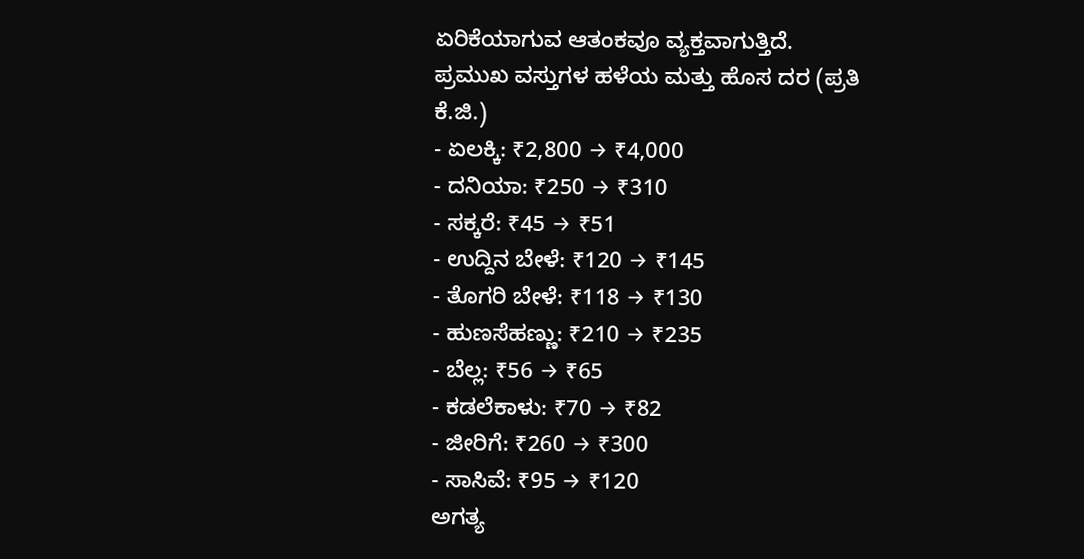ಏರಿಕೆಯಾಗುವ ಆತಂಕವೂ ವ್ಯಕ್ತವಾಗುತ್ತಿದೆ.
ಪ್ರಮುಖ ವಸ್ತುಗಳ ಹಳೆಯ ಮತ್ತು ಹೊಸ ದರ (ಪ್ರತಿ ಕೆ.ಜಿ.)
- ಏಲಕ್ಕಿ: ₹2,800 → ₹4,000
- ದನಿಯಾ: ₹250 → ₹310
- ಸಕ್ಕರೆ: ₹45 → ₹51
- ಉದ್ದಿನ ಬೇಳೆ: ₹120 → ₹145
- ತೊಗರಿ ಬೇಳೆ: ₹118 → ₹130
- ಹುಣಸೆಹಣ್ಣು: ₹210 → ₹235
- ಬೆಲ್ಲ: ₹56 → ₹65
- ಕಡಲೆಕಾಳು: ₹70 → ₹82
- ಜೀರಿಗೆ: ₹260 → ₹300
- ಸಾಸಿವೆ: ₹95 → ₹120
ಅಗತ್ಯ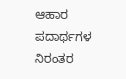ಆಹಾರ ಪದಾರ್ಥಗಳ ನಿರಂತರ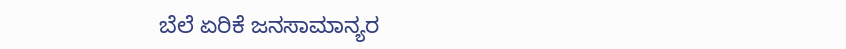ಬೆಲೆ ಏರಿಕೆ ಜನಸಾಮಾನ್ಯರ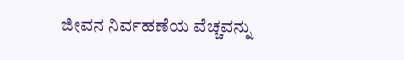ಜೀವನ ನಿರ್ವಹಣೆಯ ವೆಚ್ಚವನ್ನು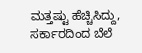ಮತ್ತಷ್ಟು ಹೆಚ್ಚಿಸಿದ್ದು, ಸರ್ಕಾರದಿಂದ ಬೆಲೆ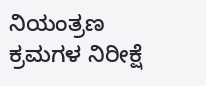ನಿಯಂತ್ರಣ ಕ್ರಮಗಳ ನಿರೀಕ್ಷೆ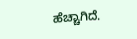ಹೆಚ್ಚಾಗಿದೆ.